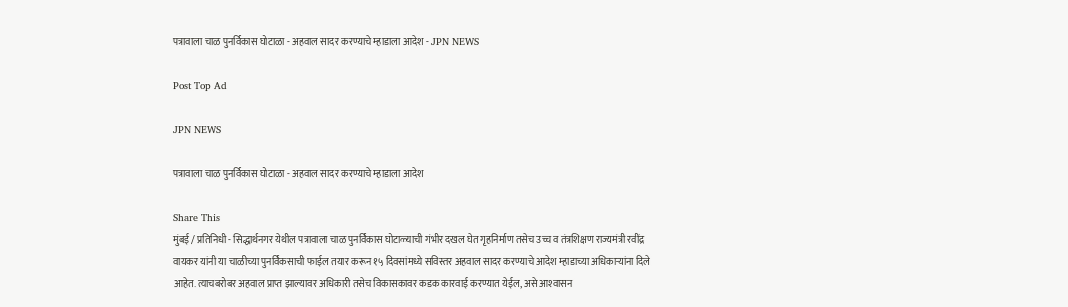पत्रावाला चाळ पुनर्विकास घोटाळा - अहवाल सादर करण्याचे म्हाडाला आदेश - JPN NEWS

Post Top Ad

JPN NEWS

पत्रावाला चाळ पुनर्विकास घोटाळा - अहवाल सादर करण्याचे म्हाडाला आदेश

Share This
मुंबई / प्रतिनिधी - सिद्धार्थनगर येथील पत्रावाला चाळ पुनर्विकास घोटाळ्याची गंभीर दखल घेत गृहनिर्माण तसेच उच्च व तंत्रशिक्षण राज्यमंत्री रवींद्र वायकर यांनी या चाळीच्या पुनर्विकसाची फाईल तयार करून १५ दिवसांमध्ये सविस्तर अहवाल सादर करण्याचे आदेश म्हाडाच्या अधिकार्‍यांना दिले आहेत. त्याचबरोबर अहवाल प्राप्त झाल्यावर अधिकारी तसेच विकासकावर कडक कारवाई करण्यात येईल, असे आश्‍वासन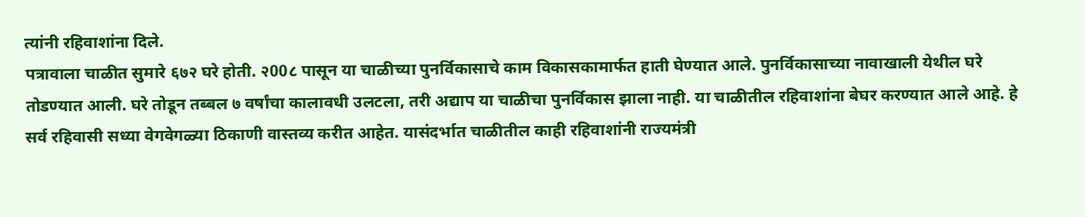त्यांनी रहिवाशांना दिले.
पत्रावाला चाळीत सुमारे ६७२ घरे होती. २00८ पासून या चाळीच्या पुनर्विकासाचे काम विकासकामार्फत हाती घेण्यात आले. पुनर्विकासाच्या नावाखाली येथील घरे तोडण्यात आली. घरे तोडून तब्बल ७ वर्षांचा कालावधी उलटला, तरी अद्याप या चाळीचा पुनर्विकास झाला नाही. या चाळीतील रहिवाशांना बेघर करण्यात आले आहे. हे सर्व रहिवासी सध्या वेगवेगळ्या ठिकाणी वास्तव्य करीत आहेत. यासंदर्भात चाळीतील काही रहिवाशांनी राज्यमंत्री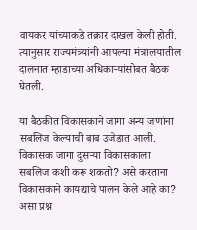वायकर यांच्याकडे तक्रार दाखल केली होती. त्यानुसार राज्यमंत्र्यांनी आपल्या मंत्रालयातील दालनात म्हाडाच्या अधिकार्‍यांसोबत बैठक घेतली.

या बैठकीत विकासकाने जागा अन्य जणांना सबलिज केल्याची बाब उजेडात आली. विकासक जागा दुसर्‍या विकासकाला सबलिज कशी करू शकतो? असे करताना विकासकाने कायद्याचे पालन केले आहे का? असा प्रश्न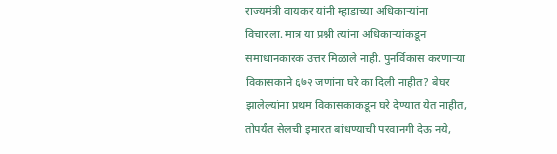राज्यमंत्री वायकर यांनी म्हाडाच्या अधिकार्‍यांना विचारला. मात्र या प्रश्नी त्यांना अधिकार्‍यांकडून समाधानकारक उत्तर मिळाले नाही. पुनर्विकास करणार्‍या विकासकाने ६७२ जणांना घरे का दिली नाहीत? बेघर झालेल्यांना प्रथम विकासकाकडून घरे देण्यात येत नाहीत, तोपर्यंत सेलची इमारत बांधण्याची परवानगी देऊ नये,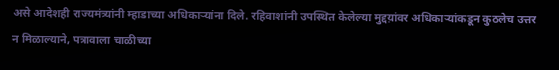असे आदेशही राज्यमंत्र्यांनी म्हाडाच्या अधिकार्‍यांना दिले. रहिवाशांनी उपस्थित केलेल्या मुद्दय़ांवर अधिकार्‍यांकडून कुठलेच उत्तर न मिळाल्याने, पत्रावाला चाळीच्या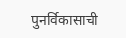पुनर्विकासाची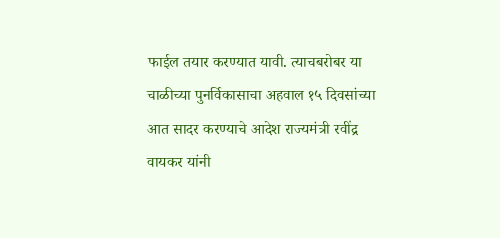फाईल तयार करण्यात यावी. त्याचबरोबर या चाळीच्या पुनर्विकासाचा अहवाल १५ दिवसांच्या आत सादर करण्याचे आदेश राज्यमंत्री रवींद्र वायकर यांनी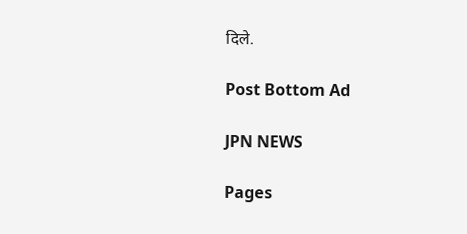दिले.

Post Bottom Ad

JPN NEWS

Pages